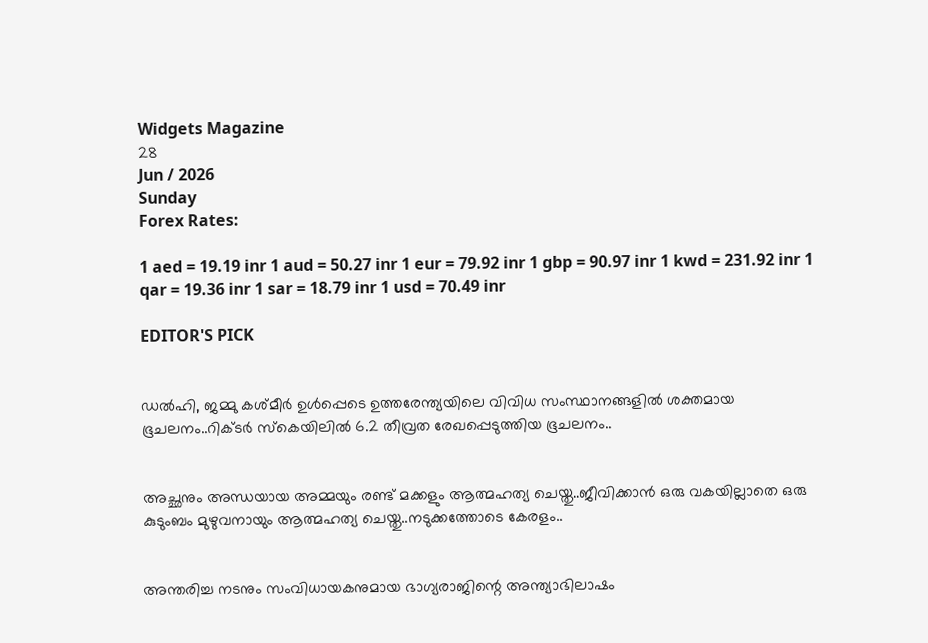Widgets Magazine
28
Jun / 2026
Sunday
Forex Rates:

1 aed = 19.19 inr 1 aud = 50.27 inr 1 eur = 79.92 inr 1 gbp = 90.97 inr 1 kwd = 231.92 inr 1 qar = 19.36 inr 1 sar = 18.79 inr 1 usd = 70.49 inr

EDITOR'S PICK


ഡല്‍ഹി, ജമ്മു കശ്മീര്‍ ഉള്‍പ്പെടെ ഉത്തരേന്ത്യയിലെ വിവിധ സംസ്ഥാനങ്ങളില്‍ ശക്തമായ ഭൂചലനം..റിക്ടര്‍ സ്‌കെയിലില്‍ 6.2 തീവ്രത രേഖപ്പെടുത്തിയ ഭൂചലനം..


അച്ഛനും അന്ധയായ അമ്മയും രണ്ട് മക്കളും ആത്മഹത്യ ചെയ്തു..ജീവിക്കാൻ ഒരു വകയില്ലാതെ ഒരു കുടുംബം മുഴുവനായും ആത്മഹത്യ ചെയ്തു..നടുക്കത്തോടെ കേരളം..


അന്തരിച്ച നടനും സംവിധായകനുമായ ഭാഗ്യരാജിന്റെ അന്ത്യാഭിലാഷം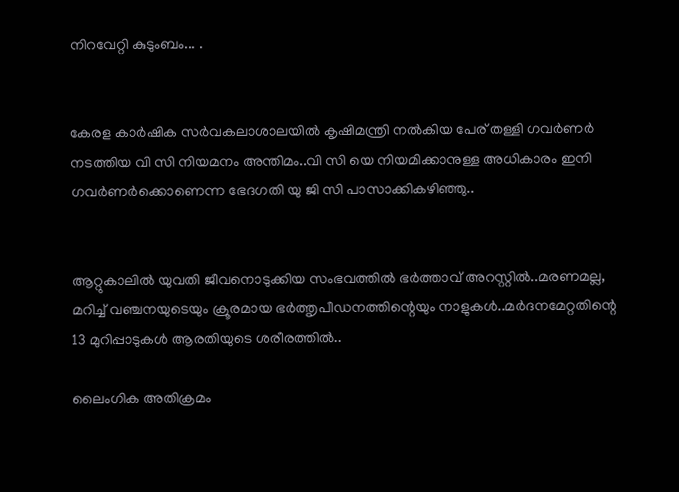നിറവേറ്റി കുടുംബം... .


കേരള കാർഷിക സർവകലാശാലയിൽ കൃഷിമന്ത്രി നൽകിയ പേര് തള്ളി ഗവർണർ നടത്തിയ വി സി നിയമനം അന്തിമം..വി സി യെ നിയമിക്കാനുള്ള അധികാരം ഇനി ഗവർണർക്കൊണെന്ന ഭേദഗതി യു ജി സി പാസാക്കികഴിഞ്ഞു..


ആറ്റുകാലിൽ യുവതി ജീവനൊടുക്കിയ സംഭവത്തിൽ ഭർത്താവ് അറസ്റ്റിൽ..മരണമല്ല, മറിച്ച് വഞ്ചനയുടെയും ക്രൂരമായ ഭര്‍ത്തൃപീഡനത്തിന്റെയും നാളുകൾ..മർദനമേറ്റതിന്റെ 13 മുറിപ്പാടുകൾ ആരതിയുടെ ശരീരത്തിൽ..

ലൈംഗിക അതിക്രമം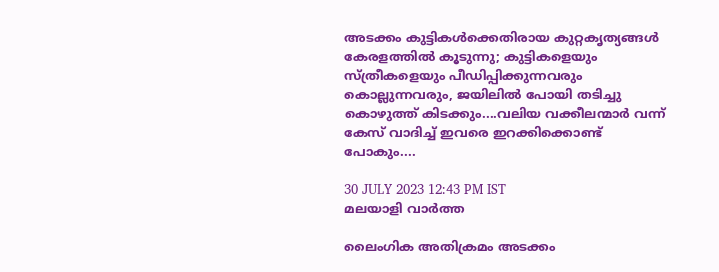അടക്കം കുട്ടികള്‍ക്കെതിരായ കുറ്റകൃത്യങ്ങള്‍ കേരളത്തില്‍ കൂടുന്നു; കുട്ടികളെയും സ്ത്രീകളെയും പീഡിപ്പിക്കുന്നവരും കൊല്ലുന്നവരും, ജയിലില്‍ പോയി തടിച്ചു കൊഴുത്ത് കിടക്കും....വലിയ വക്കീലന്മാര്‍ വന്ന് കേസ് വാദിച്ച് ഇവരെ ഇറക്കിക്കൊണ്ട് പോകും....

30 JULY 2023 12:43 PM IST
മലയാളി വാര്‍ത്ത

ലൈംഗിക അതിക്രമം അടക്കം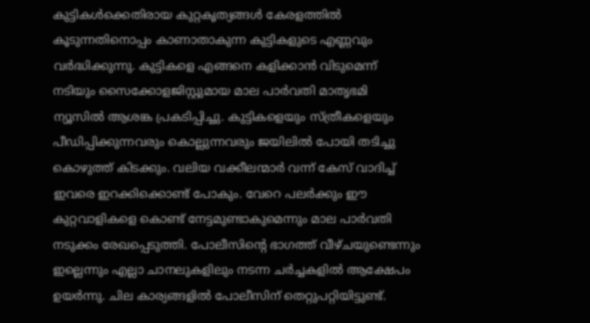കുട്ടികള്‍ക്കെതിരായ കുറ്റകൃത്യങ്ങള്‍ കേരളത്തില്‍ കൂടുന്നതിനൊപ്പം കാണാതാകുന്ന കുട്ടികളുടെ എണ്ണവും വര്‍ദ്ധിക്കുന്നു. കുട്ടികളെ എങ്ങനെ കളിക്കാന്‍ വിടുമെന്ന് നടിയും സൈക്കോളജിസ്റ്റുമായ മാല പാര്‍വതി മാതൃഭമി ന്യൂസില്‍ ആശങ്ക പ്രകടിപ്പിച്ചു. കുട്ടികളെയും സ്ത്രീകളെയും പീഡിപ്പിക്കുന്നവരും കൊല്ലുന്നവരും ജയിലില്‍ പോയി തടിച്ചു കൊഴുത്ത് കിടക്കും. വലിയ വക്കീലന്മാര്‍ വന്ന് കേസ് വാദിച്ച് ഇവരെ ഇറക്കിക്കൊണ്ട് പോകും. വേറെ പലര്‍ക്കും ഈ കുറ്റവാളികളെ കൊണ്ട് നേട്ടമുണ്ടാകുമെന്നും മാല പാര്‍വതി നടുക്കം രേഖപ്പെടുത്തി. പോലീസിന്റെ ഭാഗത്ത് വീഴ്ചയുണ്ടെന്നും ഇല്ലെന്നും എല്ലാ ചാനലുകളിലും നടന്ന ചര്‍ച്ചകളില്‍ ആക്ഷേപം ഉയര്‍ന്നു. ചില കാര്യങ്ങളില്‍ പോലീസിന് തെറ്റുപറ്റിയിട്ടുണ്ട്.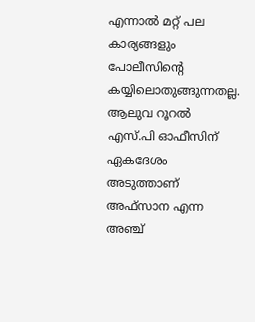എന്നാല്‍ മറ്റ് പല കാര്യങ്ങളും പോലീസിന്റെ കയ്യിലൊതുങ്ങുന്നതല്ല. ആലുവ റൂറല്‍ എസ്.പി ഓഫീസിന് ഏകദേശം അടുത്താണ് അഫ്‌സാന എന്ന അഞ്ച്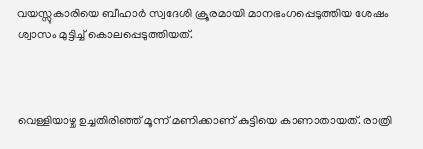വയസ്സുകാരിയെ ബീഹാര്‍ സ്വദേശി ക്രൂരമായി മാനഭംഗപ്പെടുത്തിയ ശേഷം ശ്വാസം മുട്ടിച്ച് കൊലപ്പെടുത്തിയത്.



വെള്ളിയാഴ്ച ഉച്ചതിരിഞ്ഞ് മൂന്ന് മണിക്കാണ് കുട്ടിയെ കാണാതായത്. രാത്രി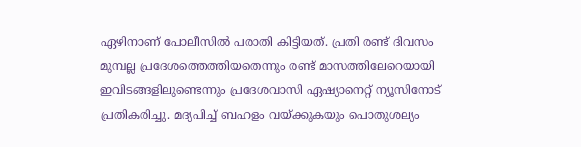ഏഴിനാണ് പോലീസില്‍ പരാതി കിട്ടിയത്. പ്രതി രണ്ട് ദിവസം മുമ്പല്ല പ്രദേശത്തെത്തിയതെന്നും രണ്ട് മാസത്തിലേറെയായി ഇവിടങ്ങളിലുണ്ടെന്നും പ്രദേശവാസി ഏഷ്യാനെറ്റ് ന്യൂസിനോട് പ്രതികരിച്ചു. മദ്യപിച്ച് ബഹളം വയ്ക്കുകയും പൊതുശല്യം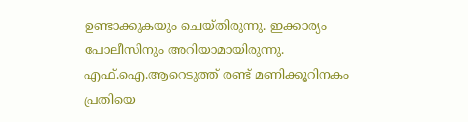ഉണ്ടാക്കുകയും ചെയ്തിരുന്നു. ഇക്കാര്യം പോലീസിനും അറിയാമായിരുന്നു. എഫ്.ഐ.ആറെടുത്ത് രണ്ട് മണിക്കൂറിനകം പ്രതിയെ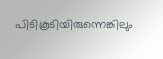പിടികൂടിയിരുന്നെങ്കിലും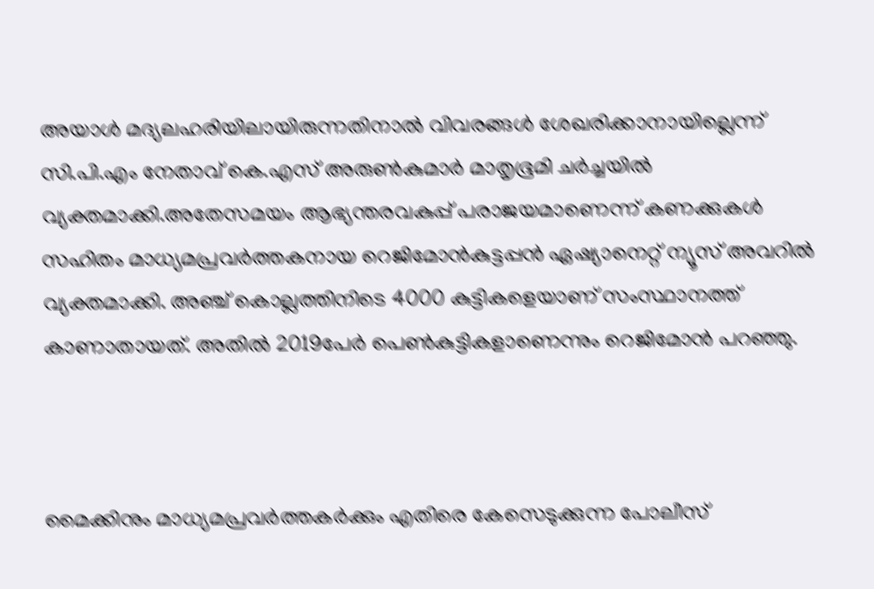അയാള്‍ മദ്യലഹരിയിലായിരുന്നതിനാല്‍ വിവരങ്ങള്‍ ശേഖരിക്കാനായില്ലെന്ന് സി.പി.എം നേതാവ് കെ.എസ് അരുണ്‍കുമാര്‍ മാതൃഭൂമി ചര്‍ച്ചയില്‍ വ്യക്തമാക്കി.അതേസമയം ആഭ്യന്തരവകുപ്പ് പരാജയമാണെന്ന് കണക്കുകള്‍ സഹിതം മാധ്യമപ്രവര്‍ത്തകനായ റെജിമോന്‍കുട്ടപ്പന്‍ ഏഷ്യാനെറ്റ് ന്യൂസ് അവറില്‍ വ്യക്തമാക്കി. അഞ്ച് കൊല്ലത്തിനിടെ 4000 കുട്ടികളെയാണ് സംസ്ഥാനത്ത് കാണാതായത്. അതില്‍ 2019പേര്‍ പെണ്‍കുട്ടികളാണെന്നും റെജിമോന്‍ പറഞ്ഞു.



മൈക്കിനും മാധ്യമപ്രവര്‍ത്തകര്‍ക്കും എതിരെ കേസെടുക്കുന്ന പോലീസ്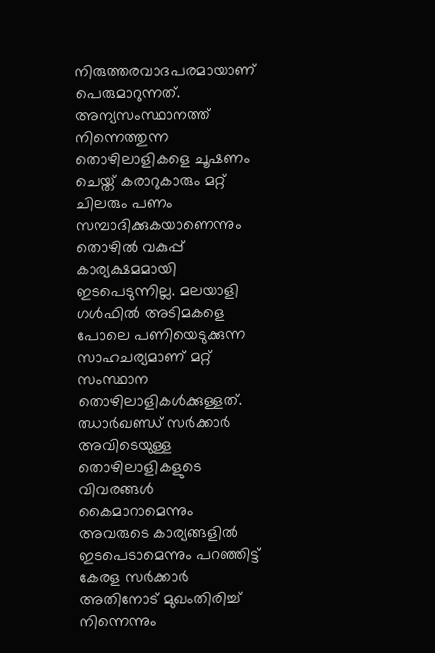നിരുത്തരവാദപരമായാണ് പെരുമാറുന്നത്. അന്യസംസ്ഥാനത്ത് നിന്നെത്തുന്ന തൊഴിലാളികളെ ചൂഷണം ചെയ്ത് കരാറുകാരും മറ്റ് ചിലരും പണം സമ്പാദിക്കുകയാണെന്നും തൊഴില്‍ വകുപ്പ് കാര്യക്ഷമമായി ഇടപെടുന്നില്ല. മലയാളി ഗള്‍ഫില്‍ അടിമകളെ പോലെ പണിയെടുക്കുന്ന സാഹചര്യമാണ് മറ്റ് സംസ്ഥാന തൊഴിലാളികള്‍ക്കുള്ളത്. ഝാര്‍ഖണ്ഡ് സര്‍ക്കാര്‍ അവിടെയുള്ള തൊഴിലാളികളുടെ വിവരങ്ങള്‍ കൈമാറാമെന്നും അവരുടെ കാര്യങ്ങളില്‍ ഇടപെടാമെന്നും പറഞ്ഞിട്ട് കേരള സര്‍ക്കാര്‍ അതിനോട് മുഖംതിരിച്ച് നിന്നെന്നും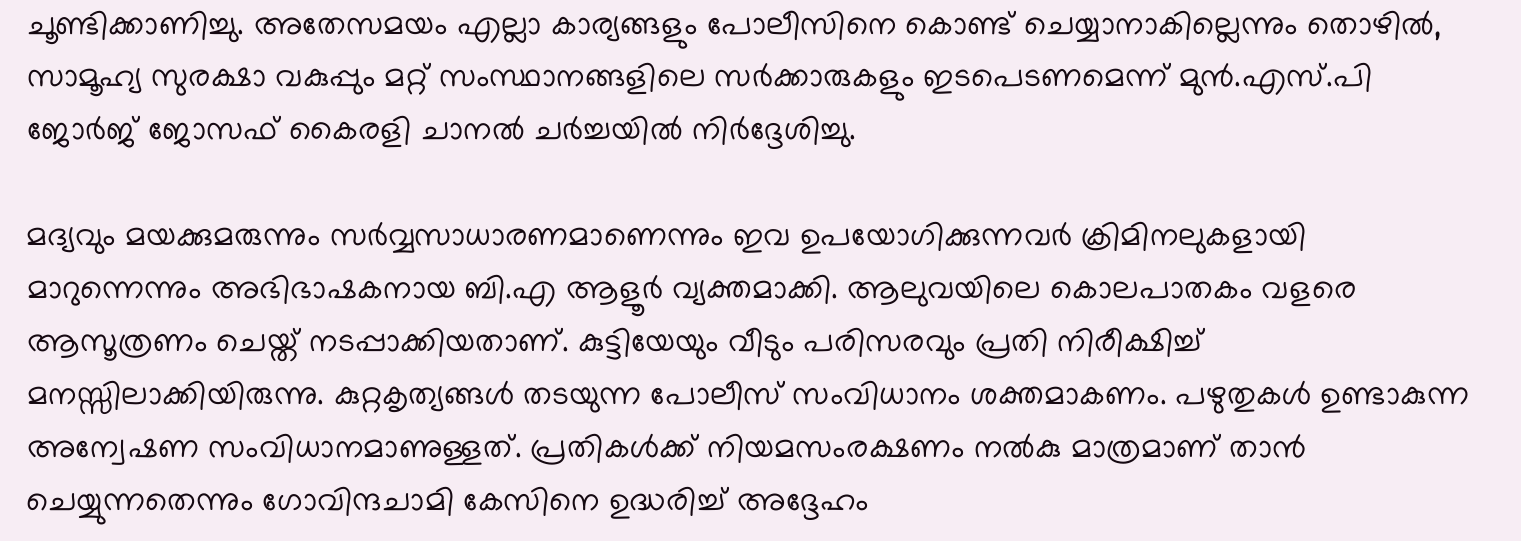ചൂണ്ടിക്കാണിച്ചു. അതേസമയം എല്ലാ കാര്യങ്ങളും പോലീസിനെ കൊണ്ട് ചെയ്യാനാകില്ലെന്നും തൊഴില്‍, സാമൂഹ്യ സുരക്ഷാ വകുപ്പും മറ്റ് സംസ്ഥാനങ്ങളിലെ സര്‍ക്കാരുകളും ഇടപെടണമെന്ന് മുന്‍.എസ്.പി ജോര്‍ജ് ജോസഫ് കൈരളി ചാനല്‍ ചര്‍ച്ചയില്‍ നിര്‍ദ്ദേശിച്ചു.

മദ്യവും മയക്കുമരുന്നും സര്‍വ്വസാധാരണമാണെന്നും ഇവ ഉപയോഗിക്കുന്നവര്‍ ക്രിമിനലുകളായി മാറുന്നെന്നും അഭിഭാഷകനായ ബി.എ ആളൂര്‍ വ്യക്തമാക്കി. ആലുവയിലെ കൊലപാതകം വളരെ ആസൂത്രണം ചെയ്ത് നടപ്പാക്കിയതാണ്. കുട്ടിയേയും വീടും പരിസരവും പ്രതി നിരീക്ഷിച്ച് മനസ്സിലാക്കിയിരുന്നു. കുറ്റകൃത്യങ്ങള്‍ തടയുന്ന പോലീസ് സംവിധാനം ശക്തമാകണം. പഴുതുകള്‍ ഉണ്ടാകുന്ന അന്വേഷണ സംവിധാനമാണുള്ളത്. പ്രതികള്‍ക്ക് നിയമസംരക്ഷണം നല്‍കു മാത്രമാണ് താന്‍ ചെയ്യുന്നതെന്നും ഗോവിന്ദചാമി കേസിനെ ഉദ്ധരിച്ച് അദ്ദേഹം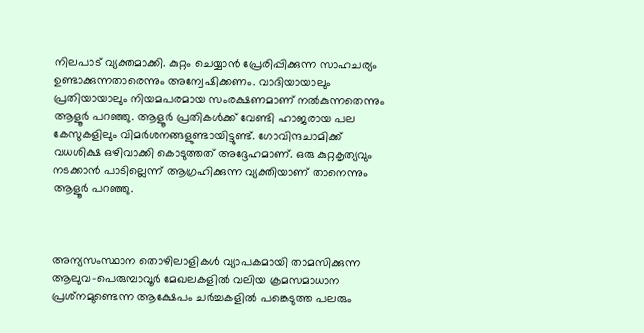നിലപാട് വ്യക്തമാക്കി. കുറ്റം ചെയ്യാന്‍ പ്രേരിപ്പിക്കുന്ന സാഹചര്യം ഉണ്ടാക്കുന്നതാരെന്നും അന്വേഷിക്കണം. വാദിയായാലും പ്രതിയായാലും നിയമപരമായ സംരക്ഷണമാണ് നല്‍കുന്നതെന്നും ആളൂര്‍ പറഞ്ഞു. ആളൂര്‍ പ്രതികള്‍ക്ക് വേണ്ടി ഹാജരായ പല കേസുകളിലും വിമര്‍ശനങ്ങളുണ്ടായിട്ടുണ്ട്. ഗോവിന്ദചാമിക്ക് വധശിക്ഷ ഒഴിവാക്കി കൊടുത്തത് അദ്ദേഹമാണ്. ഒരു കുറ്റകൃത്യവും നടക്കാന്‍ പാടില്ലെന്ന് ആഗ്രഹിക്കുന്ന വ്യക്തിയാണ് താനെന്നും ആളൂര്‍ പറഞ്ഞു.



അന്യസംസ്ഥാന തൊഴിലാളികള്‍ വ്യാപകമായി താമസിക്കുന്ന ആലുവ-പെരുമ്പാവൂര്‍ മേഖലകളില്‍ വലിയ ക്രമസമാധാന പ്രശ്‌നമുണ്ടെന്ന ആക്ഷേപം ചര്‍ച്ചകളില്‍ പങ്കെടുത്ത പലരും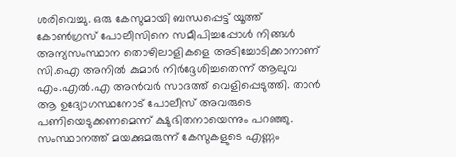ശരിവെച്ചു. ഒരു കേസുമായി ബന്ധപ്പെട്ട് യൂത്ത് കോണ്‍ഗ്രസ് പോലീസിനെ സമീപിച്ചപ്പോള്‍ നിങ്ങള്‍ അന്യസംസ്ഥാന തൊഴിലാളികളെ അടിച്ചോടിക്കാനാണ് സി.ഐ അനില്‍ കുമാര്‍ നിര്‍ദ്ദേശിച്ചതെന്ന് ആലുവ എം.എല്‍.എ അന്‍വര്‍ സാദത്ത് വെളിപ്പെടുത്തി. താന്‍ ആ ഉദ്യോഗസ്ഥനോട് പോലീസ് അവരുടെ പണിയെടുക്കണമെന്ന് ക്ഷുഭിതനായെന്നും പറഞ്ഞു. സംസ്ഥാനത്ത് മയക്കുമരുന്ന് കേസുകളുടെ എണ്ണം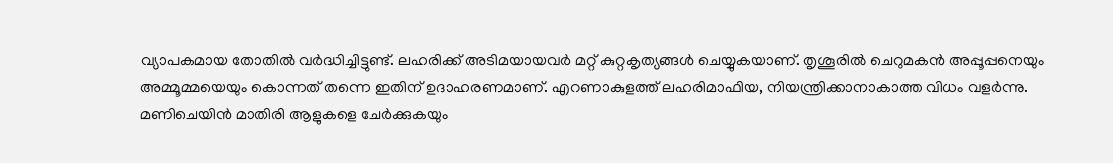വ്യാപകമായ തോതില്‍ വര്‍ദ്ധിച്ചിട്ടുണ്ട്. ലഹരിക്ക് അടിമയായവര്‍ മറ്റ് കുറ്റകൃത്യങ്ങള്‍ ചെയ്യുകയാണ്. തൃശൂരില്‍ ചെറുമകന്‍ അപ്പൂപ്പനെയും അമ്മൂമ്മയെയും കൊന്നത് തന്നെ ഇതിന് ഉദാഹരണമാണ്. എറണാകുളത്ത് ലഹരിമാഫിയ, നിയന്ത്രിക്കാനാകാത്ത വിധം വളര്‍ന്നു. മണിചെയിന്‍ മാതിരി ആളുകളെ ചേര്‍ക്കുകയും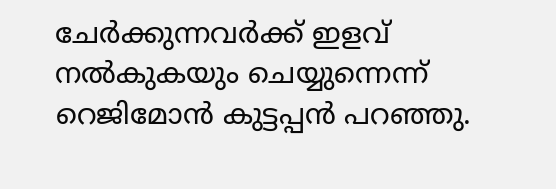ചേര്‍ക്കുന്നവര്‍ക്ക് ഇളവ് നല്‍കുകയും ചെയ്യുന്നെന്ന് റെജിമോന്‍ കുട്ടപ്പന്‍ പറഞ്ഞു.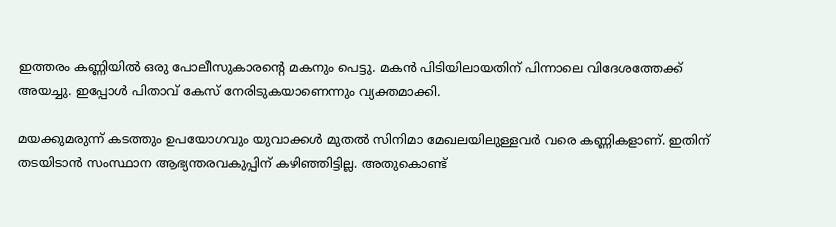ഇത്തരം കണ്ണിയില്‍ ഒരു പോലീസുകാരന്റെ മകനും പെട്ടു. മകന്‍ പിടിയിലായതിന് പിന്നാലെ വിദേശത്തേക്ക് അയച്ചു. ഇപ്പോള്‍ പിതാവ് കേസ് നേരിടുകയാണെന്നും വ്യക്തമാക്കി.

മയക്കുമരുന്ന് കടത്തും ഉപയോഗവും യുവാക്കള്‍ മുതല്‍ സിനിമാ മേഖലയിലുള്ളവര്‍ വരെ കണ്ണികളാണ്. ഇതിന് തടയിടാന്‍ സംസ്ഥാന ആഭ്യന്തരവകുപ്പിന് കഴിഞ്ഞിട്ടില്ല. അതുകൊണ്ട്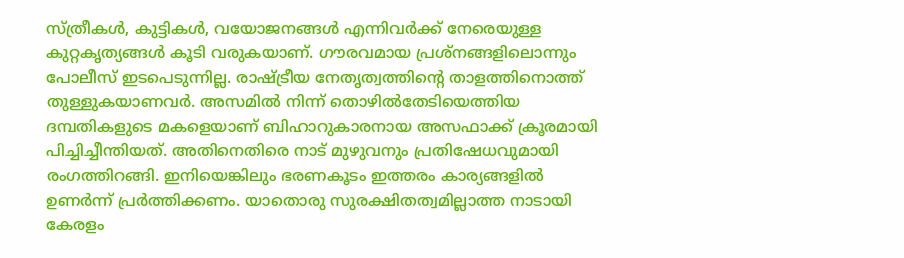സ്ത്രീകള്‍, കുട്ടികള്‍, വയോജനങ്ങള്‍ എന്നിവര്‍ക്ക് നേരെയുള്ള കുറ്റകൃത്യങ്ങള്‍ കൂടി വരുകയാണ്. ഗൗരവമായ പ്രശ്‌നങ്ങളിലൊന്നും പോലീസ് ഇടപെടുന്നില്ല. രാഷ്ട്രീയ നേതൃത്വത്തിന്റെ താളത്തിനൊത്ത് തുള്ളുകയാണവര്‍. അസമില്‍ നിന്ന് തൊഴില്‍തേടിയെത്തിയ ദമ്പതികളുടെ മകളെയാണ് ബിഹാറുകാരനായ അസഫാക്ക് ക്രൂരമായി പിച്ചിച്ചീന്തിയത്. അതിനെതിരെ നാട് മുഴുവനും പ്രതിഷേധവുമായി രംഗത്തിറങ്ങി. ഇനിയെങ്കിലും ഭരണകൂടം ഇത്തരം കാര്യങ്ങളില്‍ ഉണര്‍ന്ന് പ്രര്‍ത്തിക്കണം. യാതൊരു സുരക്ഷിതത്വമില്ലാത്ത നാടായി കേരളം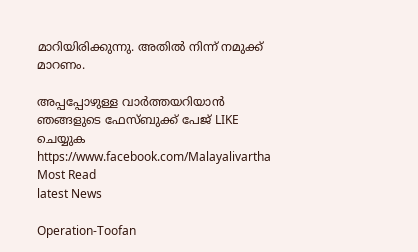മാറിയിരിക്കുന്നു. അതില്‍ നിന്ന് നമുക്ക് മാറണം.

അപ്പപ്പോഴുള്ള വാര്‍ത്തയറിയാന്‍ ഞങ്ങളുടെ ഫേസ്‌ബുക്ക്‌ പേജ് LIKE ചെയ്യുക
https://www.facebook.com/Malayalivartha
Most Read
latest News

Operation-Toofan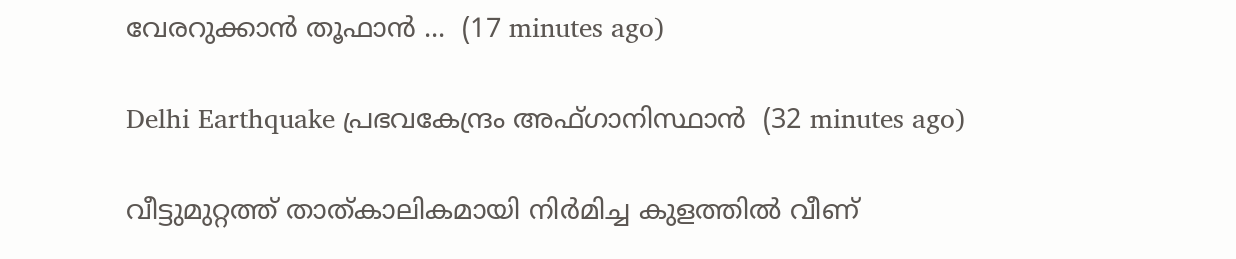വേരറുക്കാൻ തൂഫാൻ ...  (17 minutes ago)

Delhi Earthquake പ്രഭവകേന്ദ്രം അഫ്ഗാനിസ്ഥാന്‍  (32 minutes ago)

വീട്ടുമുറ്റത്ത് താത്കാലികമായി നിര്‍മിച്ച കുളത്തില്‍ വീണ്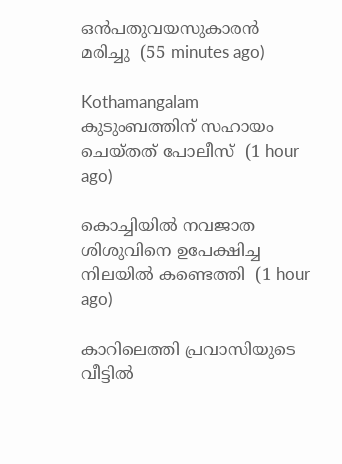ഒന്‍പതുവയസുകാരന്‍ മരിച്ചു  (55 minutes ago)

Kothamangalam കുടുംബത്തിന് സഹായം ചെയ്തത് പോലീസ്  (1 hour ago)

കൊച്ചിയില്‍ നവജാത ശിശുവിനെ ഉപേക്ഷിച്ച നിലയില്‍ കണ്ടെത്തി  (1 hour ago)

കാറിലെത്തി പ്രവാസിയുടെ വീട്ടില്‍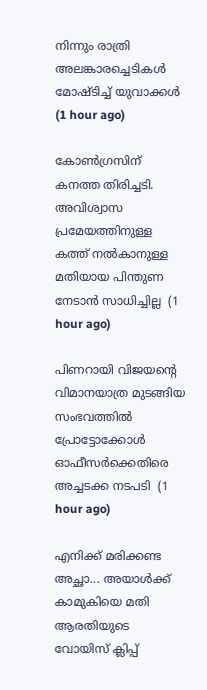നിന്നും രാത്രി അലങ്കാരച്ചെടികള്‍ മോഷ്ടിച്ച് യുവാക്കള്‍  (1 hour ago)

കോൺഗ്രസിന് കനത്ത തിരിച്ചടി. അവിശ്വാസ പ്രമേയത്തിനുള്ള കത്ത് നൽകാനുള്ള മതിയായ പിന്തുണ നേടാൻ സാധിച്ചില്ല  (1 hour ago)

പിണറായി വിജയന്റെ വിമാനയാത്ര മുടങ്ങിയ സംഭവത്തിൽ പ്രോട്ടോക്കോൾ ഓഫീസർക്കെതിരെ അച്ചടക്ക നടപടി  (1 hour ago)

എനിക്ക് മരിക്കണ്ട അച്ഛാ... അയാൾക്ക് കാമുകിയെ മതി ആരതിയുടെ വോയിസ് ക്ലിപ്പ്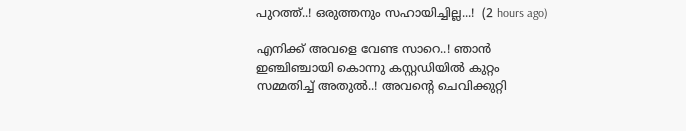പുറത്ത്..! ഒരുത്തനും സഹായിച്ചില്ല...!  (2 hours ago)

എനിക്ക് അവളെ വേണ്ട സാറെ..! ഞാൻ ഇഞ്ചിഞ്ചായി കൊന്നു കസ്റ്റഡിയിൽ കുറ്റം സമ്മതിച്ച് അതുൽ..! അവന്റെ ചെവിക്കുറ്റി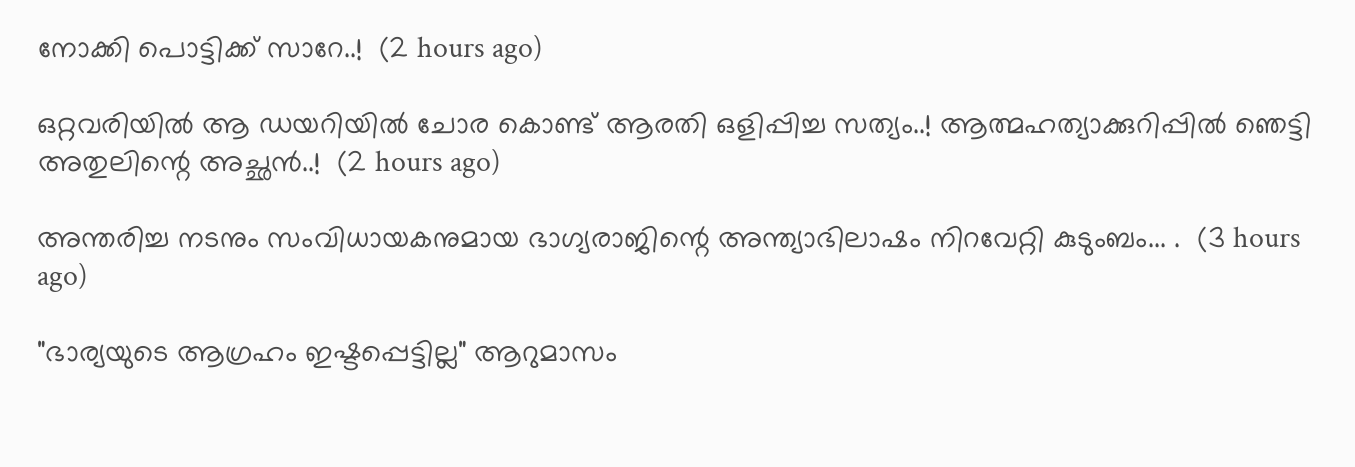നോക്കി പൊട്ടിക്ക് സാറേ..!  (2 hours ago)

ഒറ്റവരിയിൽ ആ ഡയറിയിൽ ചോര കൊണ്ട് ആരതി ഒളിപ്പിച്ച സത്യം..! ആത്മഹത്യാക്കുറിപ്പിൽ ഞെട്ടി അതുലിന്റെ അച്ഛൻ..!  (2 hours ago)

അന്തരിച്ച നടനും സംവിധായകനുമായ ഭാഗ്യരാജിന്റെ അന്ത്യാഭിലാഷം നിറവേറ്റി കുടുംബം... .  (3 hours ago)

"ഭാര്യയുടെ ആഗ്രഹം ഇഷ്ടപ്പെട്ടില്ല" ആറുമാസം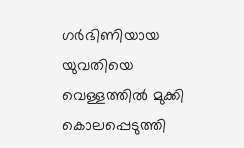ഗർഭിണിയായ യുവതിയെ വെള്ളത്തിൽ മുക്കി കൊലപ്പെടുത്തി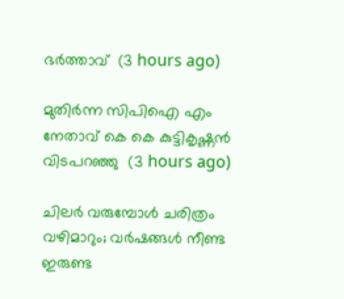ഭർത്താവ്  (3 hours ago)

മുതിർന്ന സിപിഐ എം നേതാവ് കെ കെ കുട്ടികൃഷ്ണൻ വിടപറഞ്ഞു  (3 hours ago)

ചിലർ വരുമ്പോൾ ചരിത്രം വഴിമാറും; വർഷങ്ങൾ നീണ്ട ഇരുണ്ട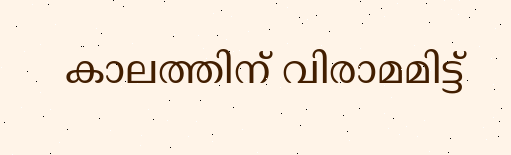കാലത്തിന് വിരാമമിട്ട്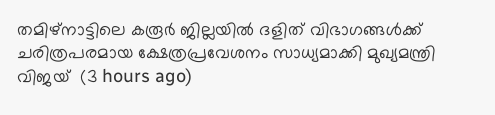തമിഴ്‌നാട്ടിലെ കരൂർ ജില്ലയിൽ ദളിത് വിഭാഗങ്ങൾക്ക് ചരിത്രപരമായ ക്ഷേത്രപ്രവേശനം സാധ്യമാക്കി മുഖ്യമന്ത്രി വിജയ്  (3 hours ago)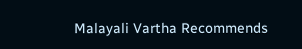Malayali Vartha Recommends